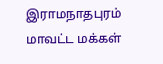இராமநாதபுரம் மாவட்ட மக்கள்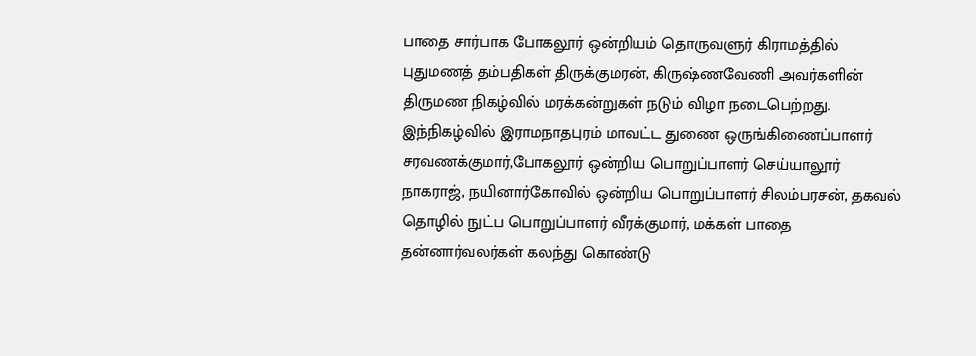பாதை சார்பாக போகலூர் ஒன்றியம் தொருவளுர் கிராமத்தில் புதுமணத் தம்பதிகள் திருக்குமரன், கிருஷ்ணவேணி அவர்களின் திருமண நிகழ்வில் மரக்கன்றுகள் நடும் விழா நடைபெற்றது.
இந்நிகழ்வில் இராமநாதபுரம் மாவட்ட துணை ஒருங்கிணைப்பாளர் சரவணக்குமார்,போகலூர் ஒன்றிய பொறுப்பாளர் செய்யாலூர் நாகராஜ், நயினார்கோவில் ஒன்றிய பொறுப்பாளர் சிலம்பரசன், தகவல் தொழில் நுட்ப பொறுப்பாளர் வீரக்குமார், மக்கள் பாதை தன்னார்வலர்கள் கலந்து கொண்டு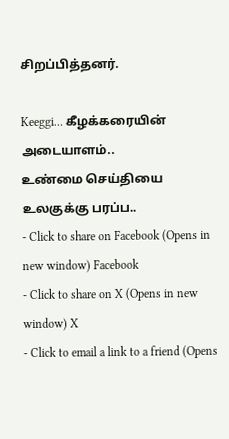சிறப்பித்தனர்.

Keeggi… கீழக்கரையின் அடையாளம்..
உண்மை செய்தியை உலகுக்கு பரப்ப..
- Click to share on Facebook (Opens in new window) Facebook
- Click to share on X (Opens in new window) X
- Click to email a link to a friend (Opens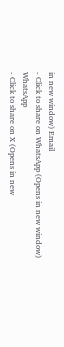in new window) Email
- Click to share on WhatsApp (Opens in new window) WhatsApp
- Click to share on X (Opens in new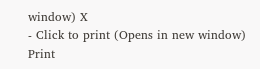window) X
- Click to print (Opens in new window) Print